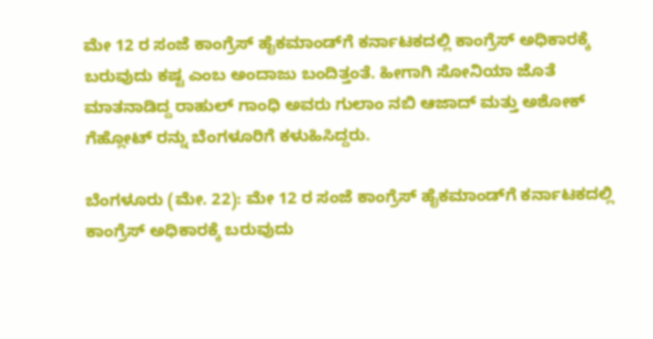ಮೇ 12 ರ ಸಂಜೆ ಕಾಂಗ್ರೆಸ್ ಹೈಕಮಾಂಡ್‌ಗೆ ಕರ್ನಾಟಕದಲ್ಲಿ ಕಾಂಗ್ರೆಸ್ ಅಧಿಕಾರಕ್ಕೆ ಬರುವುದು ಕಷ್ಟ ಎಂಬ ಅಂದಾಜು ಬಂದಿತ್ತಂತೆ. ಹೀಗಾಗಿ ಸೋನಿಯಾ ಜೊತೆ ಮಾತನಾಡಿದ್ದ ರಾಹುಲ್ ಗಾಂಧಿ ಅವರು ಗುಲಾಂ ನಬಿ ಆಜಾದ್ ಮತ್ತು ಅಶೋಕ್ ಗೆಹ್ಲೋಟ್ ರನ್ನು ಬೆಂಗಳೂರಿಗೆ ಕಳುಹಿಸಿದ್ದರು.

ಬೆಂಗಳೂರು (ಮೇ. 22): ಮೇ 12 ರ ಸಂಜೆ ಕಾಂಗ್ರೆಸ್ ಹೈಕಮಾಂಡ್‌ಗೆ ಕರ್ನಾಟಕದಲ್ಲಿ ಕಾಂಗ್ರೆಸ್ ಅಧಿಕಾರಕ್ಕೆ ಬರುವುದು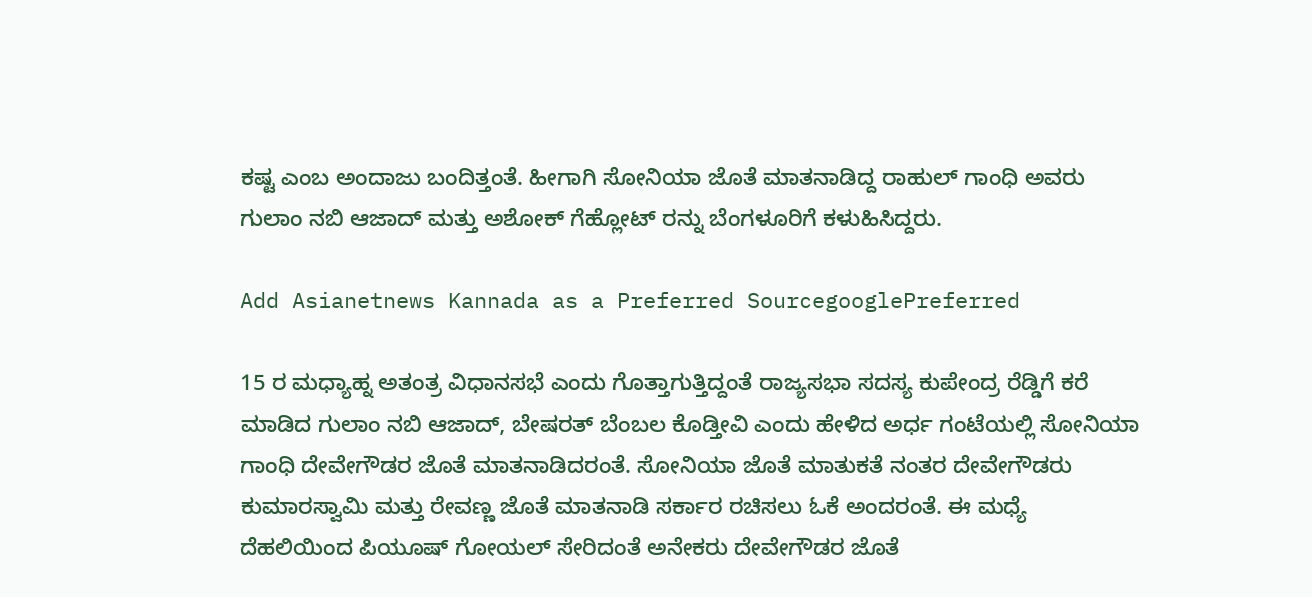ಕಷ್ಟ ಎಂಬ ಅಂದಾಜು ಬಂದಿತ್ತಂತೆ. ಹೀಗಾಗಿ ಸೋನಿಯಾ ಜೊತೆ ಮಾತನಾಡಿದ್ದ ರಾಹುಲ್ ಗಾಂಧಿ ಅವರು ಗುಲಾಂ ನಬಿ ಆಜಾದ್ ಮತ್ತು ಅಶೋಕ್ ಗೆಹ್ಲೋಟ್ ರನ್ನು ಬೆಂಗಳೂರಿಗೆ ಕಳುಹಿಸಿದ್ದರು.

Add Asianetnews Kannada as a Preferred SourcegooglePreferred

15 ರ ಮಧ್ಯಾಹ್ನ ಅತಂತ್ರ ವಿಧಾನಸಭೆ ಎಂದು ಗೊತ್ತಾಗುತ್ತಿದ್ದಂತೆ ರಾಜ್ಯಸಭಾ ಸದಸ್ಯ ಕುಪೇಂದ್ರ ರೆಡ್ಡಿಗೆ ಕರೆ ಮಾಡಿದ ಗುಲಾಂ ನಬಿ ಆಜಾದ್, ಬೇಷರತ್ ಬೆಂಬಲ ಕೊಡ್ತೀವಿ ಎಂದು ಹೇಳಿದ ಅರ್ಧ ಗಂಟೆಯಲ್ಲಿ ಸೋನಿಯಾ ಗಾಂಧಿ ದೇವೇಗೌಡರ ಜೊತೆ ಮಾತನಾಡಿದರಂತೆ. ಸೋನಿಯಾ ಜೊತೆ ಮಾತುಕತೆ ನಂತರ ದೇವೇಗೌಡರು ಕುಮಾರಸ್ವಾಮಿ ಮತ್ತು ರೇವಣ್ಣ ಜೊತೆ ಮಾತನಾಡಿ ಸರ್ಕಾರ ರಚಿಸಲು ಓಕೆ ಅಂದರಂತೆ. ಈ ಮಧ್ಯೆ ದೆಹಲಿಯಿಂದ ಪಿಯೂಷ್ ಗೋಯಲ್ ಸೇರಿದಂತೆ ಅನೇಕರು ದೇವೇಗೌಡರ ಜೊತೆ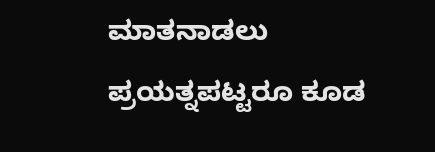ಮಾತನಾಡಲು ಪ್ರಯತ್ನಪಟ್ಟರೂ ಕೂಡ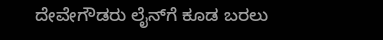ದೇವೇಗೌಡರು ಲೈನ್‌ಗೆ ಕೂಡ ಬರಲು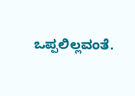ಒಪ್ಪಲಿಲ್ಲವಂತೆ.